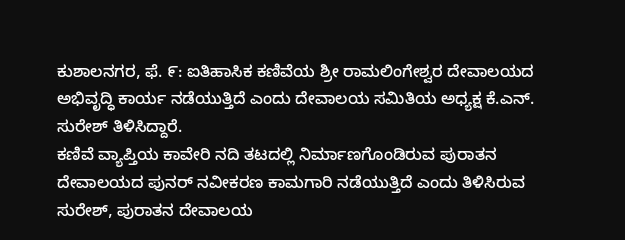ಕುಶಾಲನಗರ, ಫೆ. ೯: ಐತಿಹಾಸಿಕ ಕಣಿವೆಯ ಶ್ರೀ ರಾಮಲಿಂಗೇಶ್ವರ ದೇವಾಲಯದ ಅಭಿವೃದ್ಧಿ ಕಾರ್ಯ ನಡೆಯುತ್ತಿದೆ ಎಂದು ದೇವಾಲಯ ಸಮಿತಿಯ ಅಧ್ಯಕ್ಷ ಕೆ.ಎನ್. ಸುರೇಶ್ ತಿಳಿಸಿದ್ದಾರೆ.
ಕಣಿವೆ ವ್ಯಾಪ್ತಿಯ ಕಾವೇರಿ ನದಿ ತಟದಲ್ಲಿ ನಿರ್ಮಾಣಗೊಂಡಿರುವ ಪುರಾತನ ದೇವಾಲಯದ ಪುನರ್ ನವೀಕರಣ ಕಾಮಗಾರಿ ನಡೆಯುತ್ತಿದೆ ಎಂದು ತಿಳಿಸಿರುವ ಸುರೇಶ್, ಪುರಾತನ ದೇವಾಲಯ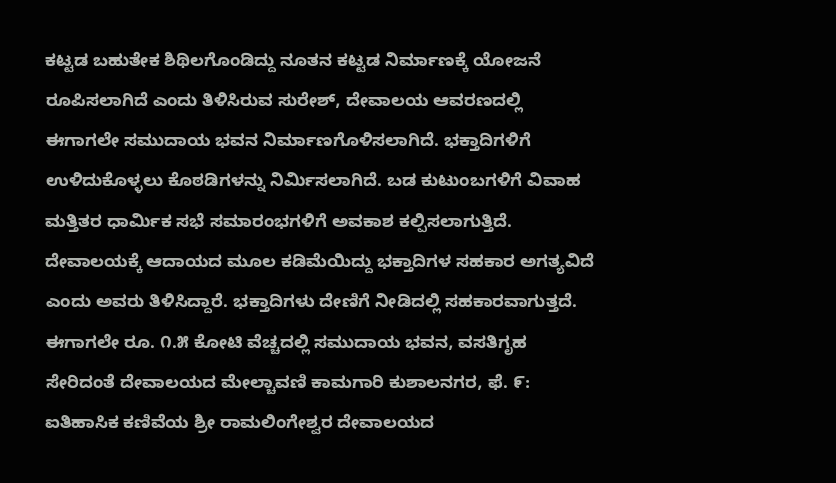ಕಟ್ಟಡ ಬಹುತೇಕ ಶಿಥಿಲಗೊಂಡಿದ್ದು ನೂತನ ಕಟ್ಟಡ ನಿರ್ಮಾಣಕ್ಕೆ ಯೋಜನೆ ರೂಪಿಸಲಾಗಿದೆ ಎಂದು ತಿಳಿಸಿರುವ ಸುರೇಶ್, ದೇವಾಲಯ ಆವರಣದಲ್ಲಿ ಈಗಾಗಲೇ ಸಮುದಾಯ ಭವನ ನಿರ್ಮಾಣಗೊಳಿಸಲಾಗಿದೆ. ಭಕ್ತಾದಿಗಳಿಗೆ ಉಳಿದುಕೊಳ್ಳಲು ಕೊಠಡಿಗಳನ್ನು ನಿರ್ಮಿಸಲಾಗಿದೆ. ಬಡ ಕುಟುಂಬಗಳಿಗೆ ವಿವಾಹ ಮತ್ತಿತರ ಧಾರ್ಮಿಕ ಸಭೆ ಸಮಾರಂಭಗಳಿಗೆ ಅವಕಾಶ ಕಲ್ಪಿಸಲಾಗುತ್ತಿದೆ. ದೇವಾಲಯಕ್ಕೆ ಆದಾಯದ ಮೂಲ ಕಡಿಮೆಯಿದ್ದು ಭಕ್ತಾದಿಗಳ ಸಹಕಾರ ಅಗತ್ಯವಿದೆ ಎಂದು ಅವರು ತಿಳಿಸಿದ್ದಾರೆ. ಭಕ್ತಾದಿಗಳು ದೇಣಿಗೆ ನೀಡಿದಲ್ಲಿ ಸಹಕಾರವಾಗುತ್ತದೆ. ಈಗಾಗಲೇ ರೂ. ೧.೫ ಕೋಟಿ ವೆಚ್ಚದಲ್ಲಿ ಸಮುದಾಯ ಭವನ, ವಸತಿಗೃಹ ಸೇರಿದಂತೆ ದೇವಾಲಯದ ಮೇಲ್ಚಾವಣಿ ಕಾಮಗಾರಿ ಕುಶಾಲನಗರ, ಫೆ. ೯: ಐತಿಹಾಸಿಕ ಕಣಿವೆಯ ಶ್ರೀ ರಾಮಲಿಂಗೇಶ್ವರ ದೇವಾಲಯದ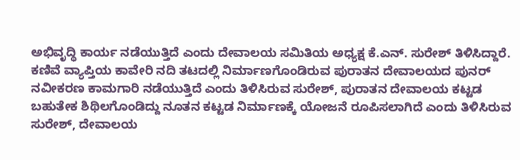ಅಭಿವೃದ್ಧಿ ಕಾರ್ಯ ನಡೆಯುತ್ತಿದೆ ಎಂದು ದೇವಾಲಯ ಸಮಿತಿಯ ಅಧ್ಯಕ್ಷ ಕೆ.ಎನ್. ಸುರೇಶ್ ತಿಳಿಸಿದ್ದಾರೆ.
ಕಣಿವೆ ವ್ಯಾಪ್ತಿಯ ಕಾವೇರಿ ನದಿ ತಟದಲ್ಲಿ ನಿರ್ಮಾಣಗೊಂಡಿರುವ ಪುರಾತನ ದೇವಾಲಯದ ಪುನರ್ ನವೀಕರಣ ಕಾಮಗಾರಿ ನಡೆಯುತ್ತಿದೆ ಎಂದು ತಿಳಿಸಿರುವ ಸುರೇಶ್, ಪುರಾತನ ದೇವಾಲಯ ಕಟ್ಟಡ ಬಹುತೇಕ ಶಿಥಿಲಗೊಂಡಿದ್ದು ನೂತನ ಕಟ್ಟಡ ನಿರ್ಮಾಣಕ್ಕೆ ಯೋಜನೆ ರೂಪಿಸಲಾಗಿದೆ ಎಂದು ತಿಳಿಸಿರುವ ಸುರೇಶ್, ದೇವಾಲಯ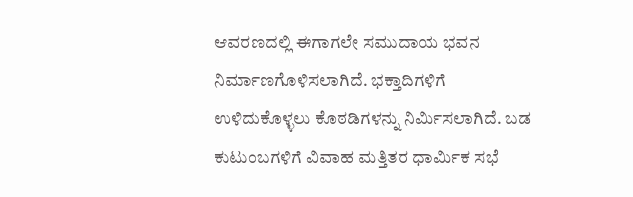ಆವರಣದಲ್ಲಿ ಈಗಾಗಲೇ ಸಮುದಾಯ ಭವನ ನಿರ್ಮಾಣಗೊಳಿಸಲಾಗಿದೆ. ಭಕ್ತಾದಿಗಳಿಗೆ ಉಳಿದುಕೊಳ್ಳಲು ಕೊಠಡಿಗಳನ್ನು ನಿರ್ಮಿಸಲಾಗಿದೆ. ಬಡ ಕುಟುಂಬಗಳಿಗೆ ವಿವಾಹ ಮತ್ತಿತರ ಧಾರ್ಮಿಕ ಸಭೆ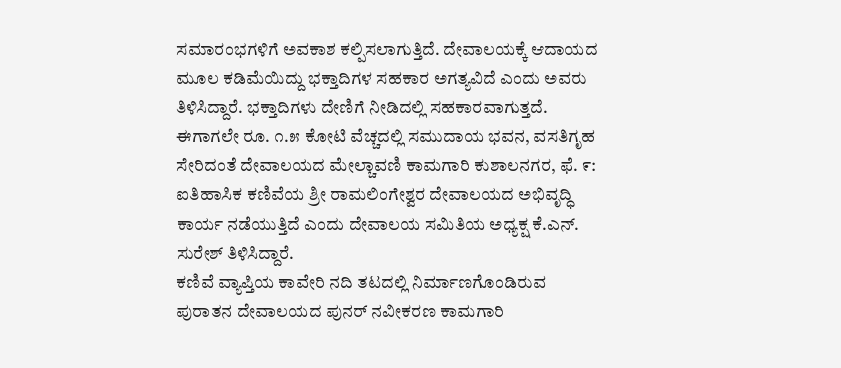ಸಮಾರಂಭಗಳಿಗೆ ಅವಕಾಶ ಕಲ್ಪಿಸಲಾಗುತ್ತಿದೆ. ದೇವಾಲಯಕ್ಕೆ ಆದಾಯದ ಮೂಲ ಕಡಿಮೆಯಿದ್ದು ಭಕ್ತಾದಿಗಳ ಸಹಕಾರ ಅಗತ್ಯವಿದೆ ಎಂದು ಅವರು ತಿಳಿಸಿದ್ದಾರೆ. ಭಕ್ತಾದಿಗಳು ದೇಣಿಗೆ ನೀಡಿದಲ್ಲಿ ಸಹಕಾರವಾಗುತ್ತದೆ. ಈಗಾಗಲೇ ರೂ. ೧.೫ ಕೋಟಿ ವೆಚ್ಚದಲ್ಲಿ ಸಮುದಾಯ ಭವನ, ವಸತಿಗೃಹ ಸೇರಿದಂತೆ ದೇವಾಲಯದ ಮೇಲ್ಚಾವಣಿ ಕಾಮಗಾರಿ ಕುಶಾಲನಗರ, ಫೆ. ೯: ಐತಿಹಾಸಿಕ ಕಣಿವೆಯ ಶ್ರೀ ರಾಮಲಿಂಗೇಶ್ವರ ದೇವಾಲಯದ ಅಭಿವೃದ್ಧಿ ಕಾರ್ಯ ನಡೆಯುತ್ತಿದೆ ಎಂದು ದೇವಾಲಯ ಸಮಿತಿಯ ಅಧ್ಯಕ್ಷ ಕೆ.ಎನ್. ಸುರೇಶ್ ತಿಳಿಸಿದ್ದಾರೆ.
ಕಣಿವೆ ವ್ಯಾಪ್ತಿಯ ಕಾವೇರಿ ನದಿ ತಟದಲ್ಲಿ ನಿರ್ಮಾಣಗೊಂಡಿರುವ ಪುರಾತನ ದೇವಾಲಯದ ಪುನರ್ ನವೀಕರಣ ಕಾಮಗಾರಿ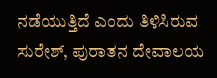ನಡೆಯುತ್ತಿದೆ ಎಂದು ತಿಳಿಸಿರುವ ಸುರೇಶ್, ಪುರಾತನ ದೇವಾಲಯ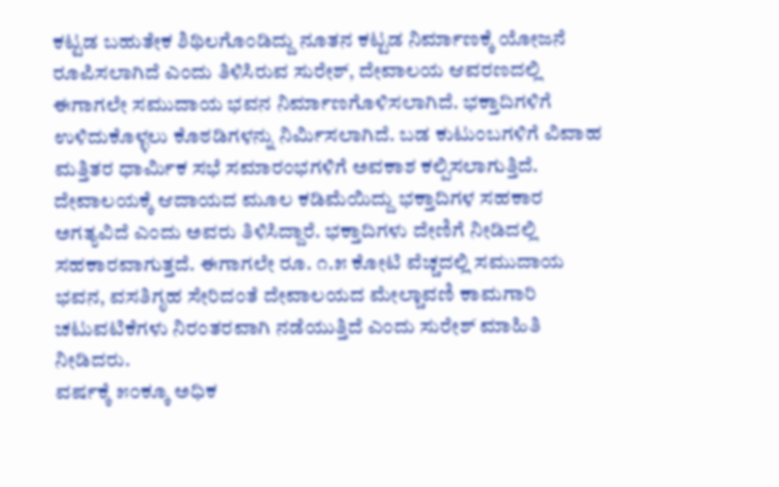ಕಟ್ಟಡ ಬಹುತೇಕ ಶಿಥಿಲಗೊಂಡಿದ್ದು ನೂತನ ಕಟ್ಟಡ ನಿರ್ಮಾಣಕ್ಕೆ ಯೋಜನೆ ರೂಪಿಸಲಾಗಿದೆ ಎಂದು ತಿಳಿಸಿರುವ ಸುರೇಶ್, ದೇವಾಲಯ ಆವರಣದಲ್ಲಿ ಈಗಾಗಲೇ ಸಮುದಾಯ ಭವನ ನಿರ್ಮಾಣಗೊಳಿಸಲಾಗಿದೆ. ಭಕ್ತಾದಿಗಳಿಗೆ ಉಳಿದುಕೊಳ್ಳಲು ಕೊಠಡಿಗಳನ್ನು ನಿರ್ಮಿಸಲಾಗಿದೆ. ಬಡ ಕುಟುಂಬಗಳಿಗೆ ವಿವಾಹ ಮತ್ತಿತರ ಧಾರ್ಮಿಕ ಸಭೆ ಸಮಾರಂಭಗಳಿಗೆ ಅವಕಾಶ ಕಲ್ಪಿಸಲಾಗುತ್ತಿದೆ. ದೇವಾಲಯಕ್ಕೆ ಆದಾಯದ ಮೂಲ ಕಡಿಮೆಯಿದ್ದು ಭಕ್ತಾದಿಗಳ ಸಹಕಾರ ಅಗತ್ಯವಿದೆ ಎಂದು ಅವರು ತಿಳಿಸಿದ್ದಾರೆ. ಭಕ್ತಾದಿಗಳು ದೇಣಿಗೆ ನೀಡಿದಲ್ಲಿ ಸಹಕಾರವಾಗುತ್ತದೆ. ಈಗಾಗಲೇ ರೂ. ೧.೫ ಕೋಟಿ ವೆಚ್ಚದಲ್ಲಿ ಸಮುದಾಯ ಭವನ, ವಸತಿಗೃಹ ಸೇರಿದಂತೆ ದೇವಾಲಯದ ಮೇಲ್ಚಾವಣಿ ಕಾಮಗಾರಿ ಚಟುವಟಿಕೆಗಳು ನಿರಂತರವಾಗಿ ನಡೆಯುತ್ತಿದೆ ಎಂದು ಸುರೇಶ್ ಮಾಹಿತಿ ನೀಡಿದರು.
ವರ್ಷಕ್ಕೆ ೫೦ಕ್ಕೂ ಅಧಿಕ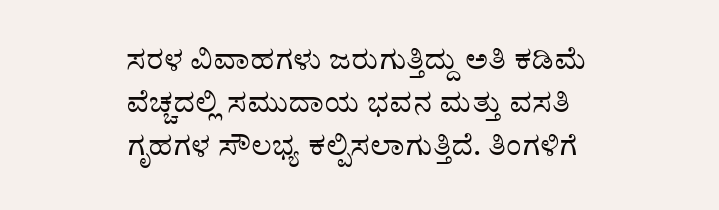ಸರಳ ವಿವಾಹಗಳು ಜರುಗುತ್ತಿದ್ದು ಅತಿ ಕಡಿಮೆ ವೆಚ್ಚದಲ್ಲಿ ಸಮುದಾಯ ಭವನ ಮತ್ತು ವಸತಿ ಗೃಹಗಳ ಸೌಲಭ್ಯ ಕಲ್ಪಿಸಲಾಗುತ್ತಿದೆ. ತಿಂಗಳಿಗೆ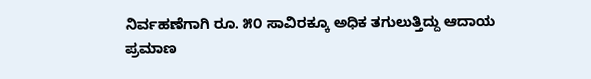ನಿರ್ವಹಣೆಗಾಗಿ ರೂ. ೫೦ ಸಾವಿರಕ್ಕೂ ಅಧಿಕ ತಗುಲುತ್ತಿದ್ದು ಆದಾಯ ಪ್ರಮಾಣ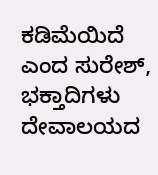ಕಡಿಮೆಯಿದೆ ಎಂದ ಸುರೇಶ್, ಭಕ್ತಾದಿಗಳು ದೇವಾಲಯದ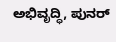ಅಭಿವೃದ್ಧಿ, ಪುನರ್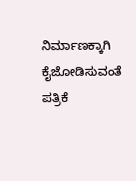ನಿರ್ಮಾಣಕ್ಕಾಗಿ ಕೈಜೋಡಿಸುವಂತೆ ಪತ್ರಿಕೆ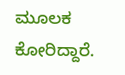ಮೂಲಕ ಕೋರಿದ್ದಾರೆ.